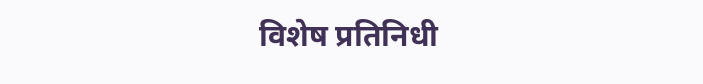विशेष प्रतिनिधी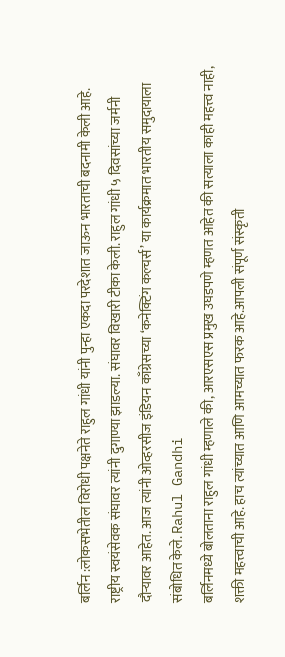बर्लिन :लोकसभेतील विरोधी पक्षनेते राहुल गांधी यांनी पुन्हा एकदा परदेशात जाऊन भारताची बदनामी केली आहे. राष्ट्रीय स्वयंसेवक संघावर त्यांनी दुगाण्या झाडल्या. संघावर विखारी टीका केली. राहुल गांधी ५ दिवसांच्या जर्मनी दौऱ्यावर आहेत. आज त्यांनी ओव्हरसीज इंडियन काँग्रेसच्या ‘कनेक्टिंग कल्चर्स’ या कार्यक्रमात भारतीय समुदायाला संबोधित केले. Rahul Gandhi
बर्लिनमध्ये बोलताना राहुल गांधी म्हणाले की, आरएसएस प्रमुख उघडपणे म्हणत आहेत की सत्याला काही महत्त्व नाही, शक्ती महत्त्वाची आहे. हाच त्यांच्यात आणि आमच्यात फरक आहे.आपली संपूर्ण संस्कृती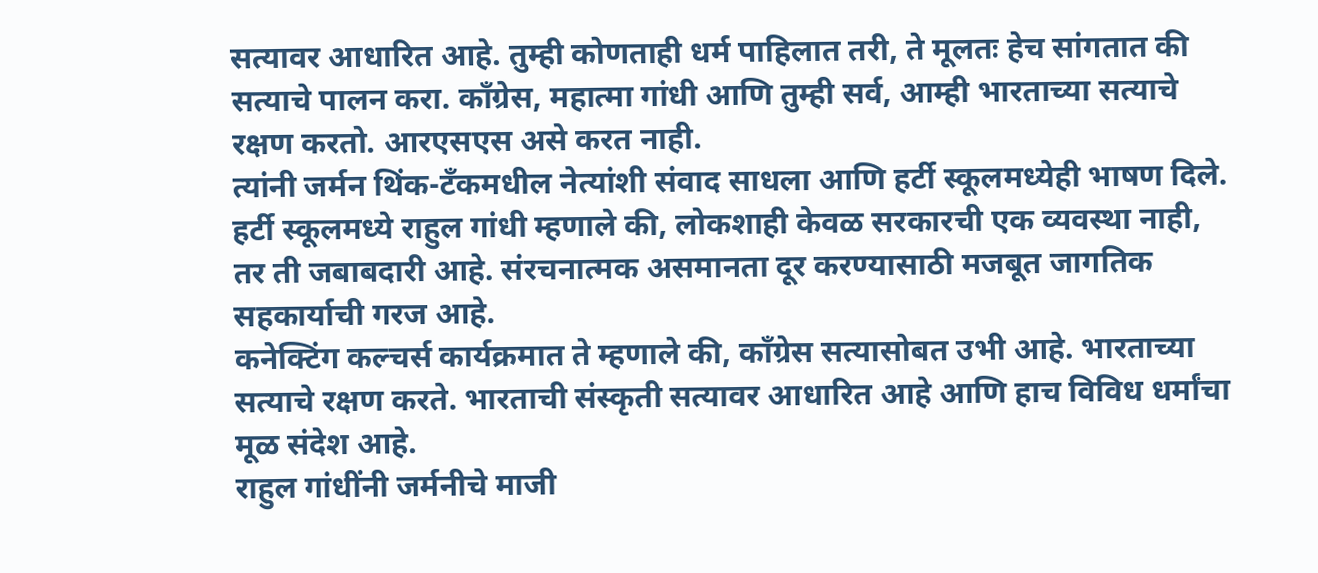सत्यावर आधारित आहे. तुम्ही कोणताही धर्म पाहिलात तरी, ते मूलतः हेच सांगतात की सत्याचे पालन करा. काँग्रेस, महात्मा गांधी आणि तुम्ही सर्व, आम्ही भारताच्या सत्याचे रक्षण करतो. आरएसएस असे करत नाही.
त्यांनी जर्मन थिंक-टँकमधील नेत्यांशी संवाद साधला आणि हर्टी स्कूलमध्येही भाषण दिले. हर्टी स्कूलमध्ये राहुल गांधी म्हणाले की, लोकशाही केवळ सरकारची एक व्यवस्था नाही, तर ती जबाबदारी आहे. संरचनात्मक असमानता दूर करण्यासाठी मजबूत जागतिक सहकार्याची गरज आहे.
कनेक्टिंग कल्चर्स कार्यक्रमात ते म्हणाले की, काँग्रेस सत्यासोबत उभी आहे. भारताच्या सत्याचे रक्षण करते. भारताची संस्कृती सत्यावर आधारित आहे आणि हाच विविध धर्मांचा मूळ संदेश आहे.
राहुल गांधींनी जर्मनीचे माजी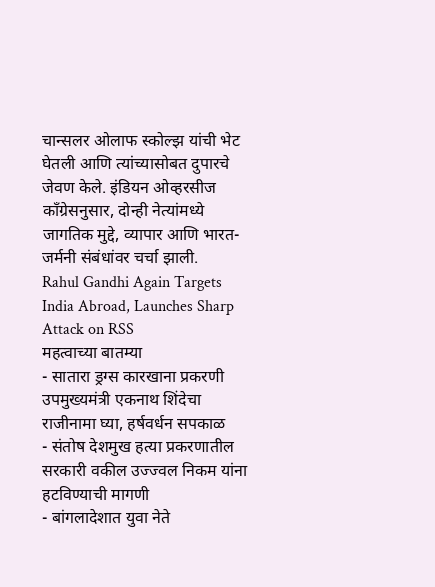चान्सलर ओलाफ स्कोल्झ यांची भेट घेतली आणि त्यांच्यासोबत दुपारचे जेवण केले. इंडियन ओव्हरसीज काँग्रेसनुसार, दोन्ही नेत्यांमध्ये जागतिक मुद्दे, व्यापार आणि भारत-जर्मनी संबंधांवर चर्चा झाली.
Rahul Gandhi Again Targets India Abroad, Launches Sharp Attack on RSS
महत्वाच्या बातम्या
- सातारा ड्रग्स कारखाना प्रकरणी उपमुख्यमंत्री एकनाथ शिंदेचा राजीनामा घ्या, हर्षवर्धन सपकाळ
- संतोष देशमुख हत्या प्रकरणातील सरकारी वकील उज्ज्वल निकम यांना हटविण्याची मागणी
- बांगलादेशात युवा नेते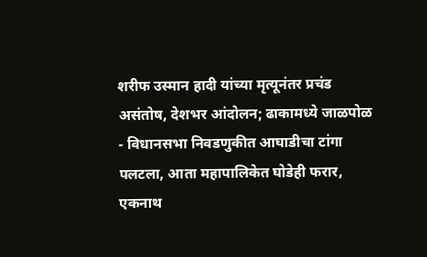शरीफ उस्मान हादी यांच्या मृत्यूनंतर प्रचंड असंतोष, देशभर आंदोलन; ढाकामध्ये जाळपोळ
- विधानसभा निवडणुकीत आघाडीचा टांगा पलटला, आता महापालिकेत घोडेही फरार, एकनाथ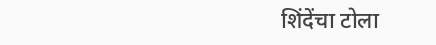शिंदेंचा टोला